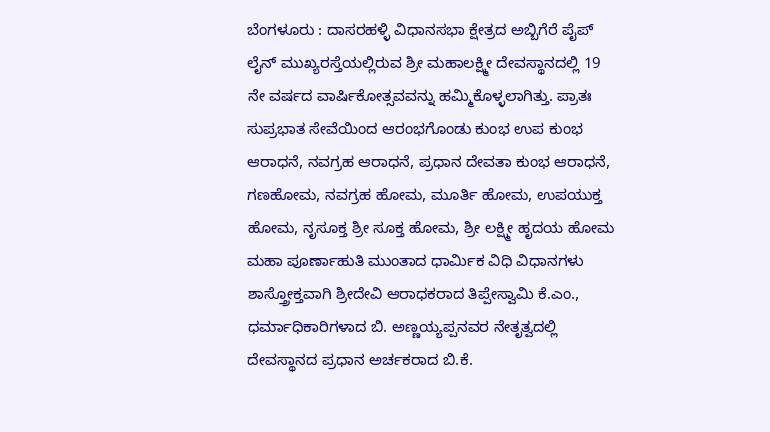ಬೆಂಗಳೂರು : ದಾಸರಹಳ್ಳಿ ವಿಧಾನಸಭಾ ಕ್ಷೇತ್ರದ ಅಬ್ಬಿಗೆರೆ ಪೈಪ್ ಲೈನ್ ಮುಖ್ಯರಸ್ತೆಯಲ್ಲಿರುವ ಶ್ರೀ ಮಹಾಲಕ್ಷ್ಮೀ ದೇವಸ್ಥಾನದಲ್ಲಿ 19 ನೇ ವರ್ಷದ ವಾರ್ಷಿಕೋತ್ಸವವನ್ನು ಹಮ್ಮಿಕೊಳ್ಳಲಾಗಿತ್ತು. ಪ್ರಾತಃ ಸುಪ್ರಭಾತ ಸೇವೆಯಿಂದ ಆರಂಭಗೊಂಡು ಕುಂಭ ಉಪ ಕುಂಭ ಆರಾಧನೆ, ನವಗ್ರಹ ಆರಾಧನೆ, ಪ್ರಧಾನ ದೇವತಾ ಕುಂಭ ಆರಾಧನೆ, ಗಣಹೋಮ, ನವಗ್ರಹ ಹೋಮ, ಮೂರ್ತಿ ಹೋಮ, ಉಪಯುಕ್ತ ಹೋಮ, ನೃಸೂಕ್ತ ಶ್ರೀ ಸೂಕ್ತ ಹೋಮ, ಶ್ರೀ ಲಕ್ಷ್ಮೀ ಹೃದಯ ಹೋಮ ಮಹಾ ಪೂರ್ಣಾಹುತಿ ಮುಂತಾದ ಧಾರ್ಮಿಕ ವಿಧಿ ವಿಧಾನಗಳು ಶಾಸ್ತ್ರೋಕ್ತವಾಗಿ ಶ್ರೀದೇವಿ ಆರಾಧಕರಾದ ತಿಪ್ಪೇಸ್ವಾಮಿ ಕೆ.ಎಂ., ಧರ್ಮಾಧಿಕಾರಿಗಳಾದ ಬಿ. ಅಣ್ಣಯ್ಯಪ್ಪನವರ ನೇತೃತ್ವದಲ್ಲಿ ದೇವಸ್ಥಾನದ ಪ್ರಧಾನ ಅರ್ಚಕರಾದ ಬಿ.ಕೆ.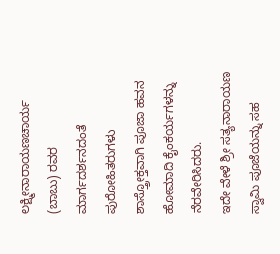ಲಕ್ಷ್ಮೀನಾರಾಯಣಚಾರ್ಯ (ಬಾಬು) ರವರ ಮಾರ್ಗದರ್ಶನದಂತೆ ಪುರೋಹಿತರುಗಳು ಶಾಸ್ತ್ರೋಕ್ತವಾಗಿ ಪೂಜಾ ಹವನ ಹೋಮಾದಿ ಕೈಂಕರ್ಯಗಳನ್ನು ನೆರವೇರಿಸಿದರು.
ಇದೇ ವೇಳೆ ಶ್ರೀ ಸತ್ಯನಾರಾಯಣ ಸ್ವಾಮಿ ಪೂಜೆಯನ್ನು ಸಹ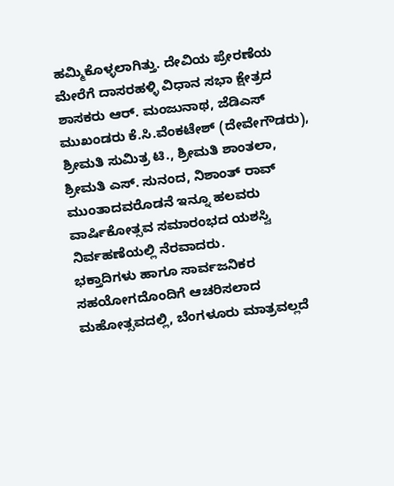ಹಮ್ಮಿಕೊಳ್ಳಲಾಗಿತ್ತು. ದೇವಿಯ ಪ್ರೇರಣೆಯ ಮೇರೆಗೆ ದಾಸರಹಳ್ಳಿ ವಿಧಾನ ಸಭಾ ಕ್ಷೇತ್ರದ ಶಾಸಕರು ಆರ್. ಮಂಜುನಾಥ, ಜೆಡಿಎಸ್ ಮುಖಂಡರು ಕೆ.ಸಿ.ವೆಂಕಟೇಶ್ (ದೇವೇಗೌಡರು), ಶ್ರೀಮತಿ ಸುಮಿತ್ರ ಟಿ., ಶ್ರೀಮತಿ ಶಾಂತಲಾ, ಶ್ರೀಮತಿ ಎಸ್. ಸುನಂದ, ನಿಶಾಂತ್ ರಾವ್ ಮುಂತಾದವರೊಡನೆ ಇನ್ನೂ ಹಲವರು ವಾರ್ಷಿಕೋತ್ಸವ ಸಮಾರಂಭದ ಯಶಸ್ವಿ ನಿರ್ವಹಣೆಯಲ್ಲಿ ನೆರವಾದರು.
ಭಕ್ತಾದಿಗಳು ಹಾಗೂ ಸಾರ್ವಜನಿಕರ ಸಹಯೋಗದೊಂದಿಗೆ ಆಚರಿಸಲಾದ ಮಹೋತ್ಸವದಲ್ಲಿ, ಬೆಂಗಳೂರು ಮಾತ್ರವಲ್ಲದೆ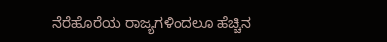ನೆರೆಹೊರೆಯ ರಾಜ್ಯಗಳಿಂದಲೂ ಹೆಚ್ಚಿನ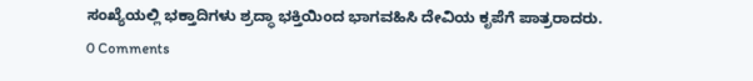ಸಂಖ್ಯೆಯಲ್ಲಿ ಭಕ್ತಾದಿಗಳು ಶ್ರದ್ಧಾ ಭಕ್ತಿಯಿಂದ ಭಾಗವಹಿಸಿ ದೇವಿಯ ಕೃಪೆಗೆ ಪಾತ್ರರಾದರು.
0 Comments